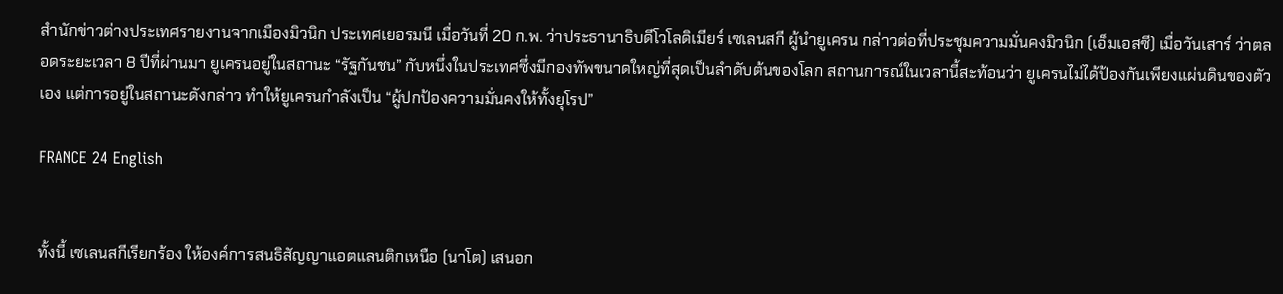สำนักข่าวต่างประเทศรายงานจากเมืองมิวนิก ประเทศเยอรมนี เมื่อวันที่ 20 ก.พ. ว่าประธานาธิบดีโวโลดิเมียร์ เซเลนสกี ผู้นำยูเครน กล่าวต่อที่ประชุมความมั่นคงมิวนิก (เอ็มเอสซี) เมื่อวันเสาร์ ว่าตลอดระยะเวลา 8 ปีที่ผ่านมา ยูเครนอยู่ในสถานะ “รัฐกันชน” กับหนึ่งในประเทศซึ่งมีกองทัพขนาดใหญ่ที่สุดเป็นลำดับต้นของโลก สถานการณ์ในเวลานี้สะท้อนว่า ยูเครนไม่ได้ป้องกันเพียงแผ่นดินของตัวเอง แต่การอยู่ในสถานะดังกล่าว ทำให้ยูเครนกำลังเป็น “ผู้ปกป้องความมั่นคงให้ทั้งยุโรป”

FRANCE 24 English


ทั้งนี้ เซเลนสกีเรียกร้อง ให้องค์การสนธิสัญญาแอตแลนติกเหนือ (นาโต) เสนอก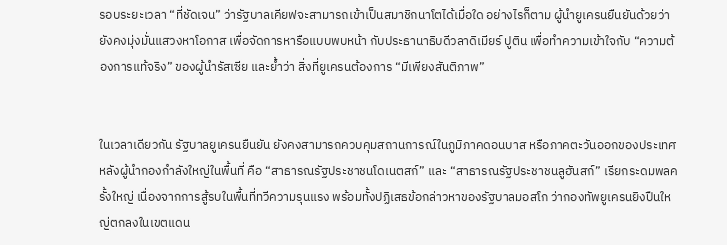รอบระยะเวลา “ที่ชัดเจน” ว่ารัฐบาลเคียฟจะสามารถเข้าเป็นสมาชิกนาโตได้เมื่อใด อย่างไรก็ตาม ผู้นำยูเครนยืนยันด้วยว่า ยังคงมุ่งมั่นแสวงหาโอกาส เพื่อจัดการหารือแบบพบหน้า กับประธานาธิบดีวลาดิเมียร์ ปูติน เพื่อทำความเข้าใจกับ “ความต้องการแท้จริง” ของผู้นำรัสเซีย และย้ำว่า สิ่งที่ยูเครนต้องการ “มีเพียงสันติภาพ”


ในเวลาเดียวกัน รัฐบาลยูเครนยืนยัน ยังคงสามารถควบคุมสถานการณ์ในภูมิภาคดอนบาส หรือภาคตะวันออกของประเทศ หลังผู้นำกองกำลังใหญ่ในพื้นที่ คือ “สาธารณรัฐประชาชนโดเนตสก์” และ “สาธารณรัฐประชาชนลูฮันสก์” เรียกระดมพลครั้งใหญ่ เนื่องจากการสู้รบในพื้นที่ทวีความรุนแรง พร้อมทั้งปฏิเสธข้อกล่าวหาของรัฐบาลมอสโก ว่ากองทัพยูเครนยิงปืนใหญ่ตกลงในเขตแดน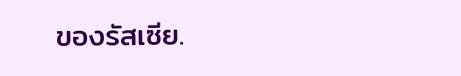ของรัสเซีย.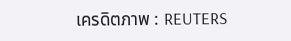เครดิตภาพ : REUTERS